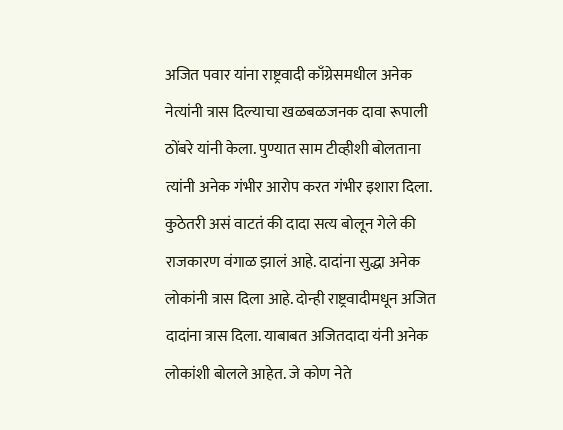अजित पवार यांना राष्ट्रवादी काँग्रेसमधील अनेक नेत्यांनी त्रास दिल्याचा खळबळजनक दावा रूपाली ठोंबरे यांनी केला. पुण्यात साम टीव्हीशी बोलताना त्यांनी अनेक गंभीर आरोप करत गंभीर इशारा दिला.
कुठेतरी असं वाटतं की दादा सत्य बोलून गेले की राजकारण वंगाळ झालं आहे. दादांना सुद्धा अनेक लोकांनी त्रास दिला आहे. दोन्ही राष्ट्रवादीमधून अजित दादांना त्रास दिला. याबाबत अजितदादा यंनी अनेक लोकांशी बोलले आहेत. जे कोण नेते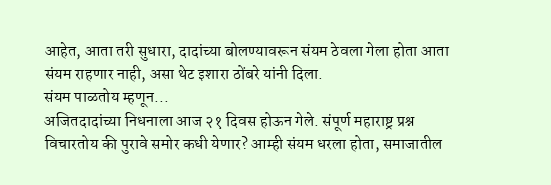आहेत, आता तरी सुधारा, दादांच्या बोलण्यावरून संयम ठेवला गेला होता आता संयम राहणार नाही, असा थेट इशारा ठोंबरे यांनी दिला.
संयम पाळतोय म्हणून...
अजितदादांच्या निधनाला आज २१ दिवस होऊन गेले. संपूर्ण महाराष्ट्र प्रश्न विचारतोय की पुरावे समोर कधी येणार? आम्ही संयम धरला होता, समाजातील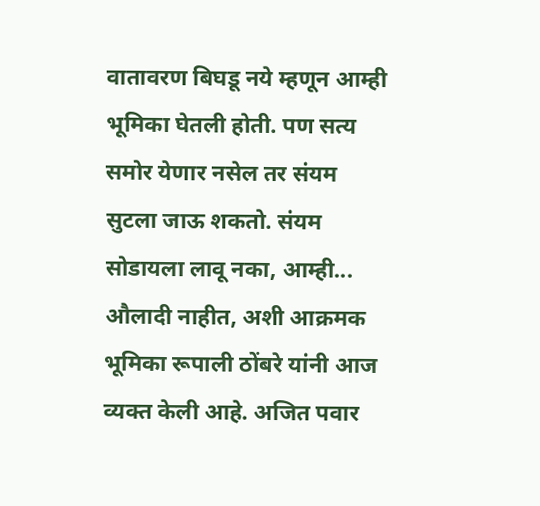वातावरण बिघडू नये म्हणून आम्ही भूमिका घेतली होती. पण सत्य समोर येणार नसेल तर संयम सुटला जाऊ शकतो. संयम सोडायला लावू नका, आम्ही... औलादी नाहीत, अशी आक्रमक भूमिका रूपाली ठोंबरे यांनी आज व्यक्त केली आहे. अजित पवार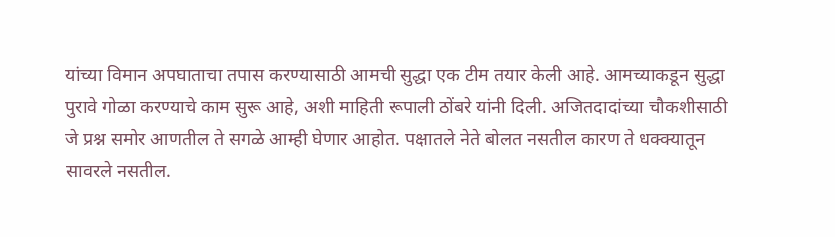यांच्या विमान अपघाताचा तपास करण्यासाठी आमची सुद्धा एक टीम तयार केली आहे. आमच्याकडून सुद्धा पुरावे गोळा करण्याचे काम सुरू आहे, अशी माहिती रूपाली ठोंबरे यांनी दिली. अजितदादांच्या चौकशीसाठी जे प्रश्न समोर आणतील ते सगळे आम्ही घेणार आहोत. पक्षातले नेते बोलत नसतील कारण ते धक्क्यातून सावरले नसतील.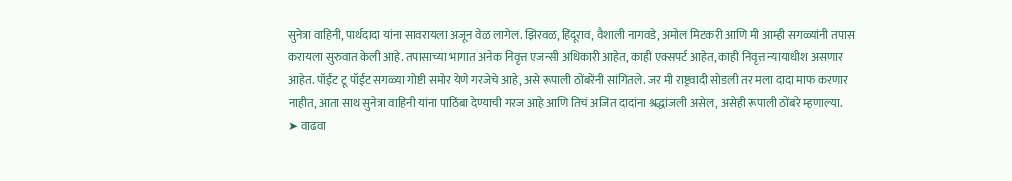सुनेत्रा वाहिनी, पार्थदादा यांना सावरायला अजून वेळ लागेल. झिरवळ, हिंदूराव, वैशाली नागवडे, अमोल मिटकरी आणि मी आम्ही सगळ्यांनी तपास करायला सुरुवात केली आहे. तपासाच्या भागात अनेक निवृत्त एजन्सी अधिकारी आहेत, काही एक्सपर्ट आहेत, काही निवृत्त न्यायाधीश असणार आहेत. पॉईंट टू पॉईंट सगळ्या गोष्टी समोर येणे गरजेचे आहे, असे रूपाली ठोंबरेंनी सांगितले. जर मी राष्ट्रवादी सोडली तर मला दादा माफ करणार नाहीत, आता साथ सुनेत्रा वाहिनी यांना पाठिंबा देण्याची गरज आहे आणि तिचं अजित दादांना श्रद्धांजली असेल, असेही रूपाली ठोंबरे म्हणाल्या.
➤ वाढवा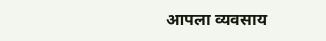आपला व्यवसाय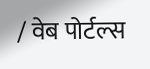/ वेब पोर्टल्स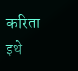करिता इथे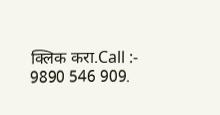क्लिक करा.Call :- 9890 546 909.